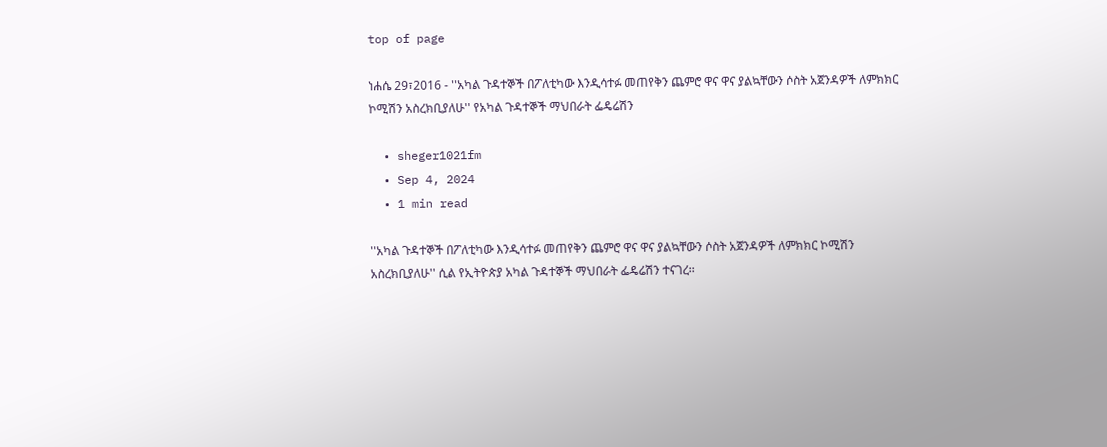top of page

ነሐሴ 29፣2016 - ''አካል ጉዳተኞች በፖለቲካው እንዲሳተፉ መጠየቅን ጨምሮ ዋና ዋና ያልኳቸውን ሶስት አጀንዳዎች ለምክክር ኮሚሽን አስረክቢያለሁ'' የአካል ጉዳተኞች ማህበራት ፌዴሬሽን

  • sheger1021fm
  • Sep 4, 2024
  • 1 min read

''አካል ጉዳተኞች በፖለቲካው እንዲሳተፉ መጠየቅን ጨምሮ ዋና ዋና ያልኳቸውን ሶስት አጀንዳዎች ለምክክር ኮሚሽን አስረክቢያለሁ'' ሲል የኢትዮጵያ አካል ጉዳተኞች ማህበራት ፌዴሬሽን ተናገረ፡፡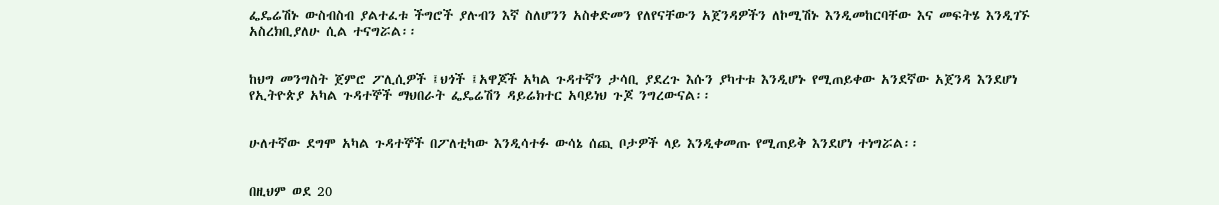ፌዴሬሽኑ ውስብስብ ያልተፈቱ ችግሮች ያሉብን እኛ ስለሆንን አስቀድመን የለየናቸውን አጀንዳዎችን ለኮሚሽኑ እንዲመከርባቸው እና መፍትሄ እንዲገኙ አስረክቢያለሁ ሲል ተናግሯል፡፡


ከህግ መንግስት ጀምሮ ፖሊሲዎች ፤ህጎች ፤አዋጆች አካል ጉዳተኛን ታሳቢ ያደረጉ እሱን ያካተቱ እንዲሆኑ የሚጠይቀው አንደኛው አጀንዳ እንደሆነ የኢትዮጵያ አካል ጉዳተኞች ማህበራት ፌዴሬሽን ዳይሬክተር አባይነህ ጉጆ ንግረውናል፡፡


ሁለተኛው ደግሞ አካል ጉዳተኞች በፖለቲካው እንዲሳተፉ ውሳኔ ሰጪ ቦታዎች ላይ እንዲቀመጡ የሚጠይቅ እንደሆነ ተነግሯል፡፡


በዚህም ወደ 20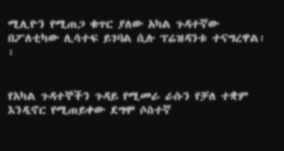ሚሊዮን የሚጠጋ ቁጥር ያለው አካል ጉዳተኛው በፖለቲካው ሊሳተፍ ይገባል ሲሉ ፕሬዝዳንቱ ተናግረዋል፡፡


የአካል ጉዳተኞችን ጉዳይ የሚመራ ራሱን የቻለ ተቋም እንዲኖር የሚጠይቀው ደግሞ ሶስተኛ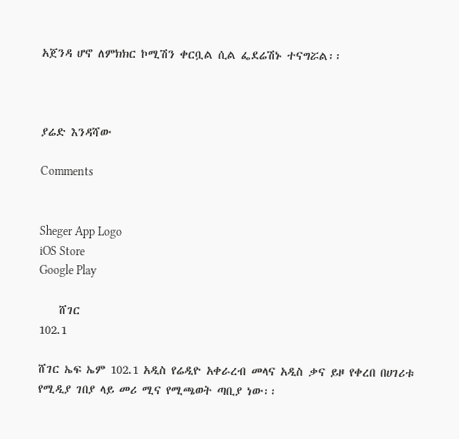አጀንዳ ሆኖ ለምክክር ኮሚሽን ቀርቧል ሲል ፌደሬሽኑ ተናግሯል፡፡



ያሬድ እንዳሻው

Comments


Sheger App Logo
iOS Store
Google Play

    ሸገር
102.1

ሸገር ኤፍ ኤም 102.1 አዲስ የሬዲዮ አቀራረብ መላና አዲስ ቃና ይዞ የቀረበ በሀገሪቱ የሚዲያ ገበያ ላይ መሪ ሚና የሚጫወት ጣቢያ ነው፡፡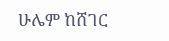ሁሌም ከሸገር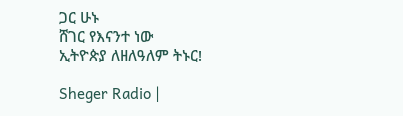ጋር ሁኑ
ሸገር የእናንተ ነው
ኢትዮጵያ ለዘለዓለም ትኑር!

Sheger Radio |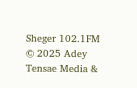Sheger 102.1FM  © 2025 Adey Tensae Media &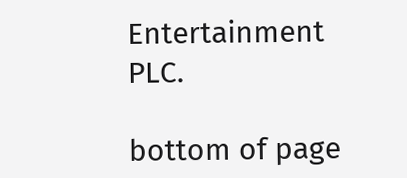Entertainment PLC.

bottom of page